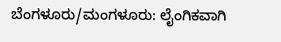ಬೆಂಗಳೂರು/ಮಂಗಳೂರು: ಲೈಂಗಿಕವಾಗಿ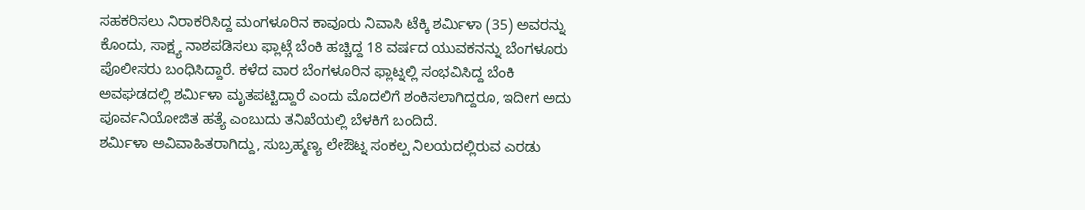ಸಹಕರಿಸಲು ನಿರಾಕರಿಸಿದ್ದ ಮಂಗಳೂರಿನ ಕಾವೂರು ನಿವಾಸಿ ಟೆಕ್ಕಿ ಶರ್ಮಿಳಾ (35) ಅವರನ್ನು ಕೊಂದು, ಸಾಕ್ಷ್ಯ ನಾಶಪಡಿಸಲು ಫ್ಲಾಟ್ಗೆ ಬೆಂಕಿ ಹಚ್ಚಿದ್ದ 18 ವರ್ಷದ ಯುವಕನನ್ನು ಬೆಂಗಳೂರು ಪೊಲೀಸರು ಬಂಧಿಸಿದ್ದಾರೆ. ಕಳೆದ ವಾರ ಬೆಂಗಳೂರಿನ ಫ್ಲಾಟ್ನಲ್ಲಿ ಸಂಭವಿಸಿದ್ದ ಬೆಂಕಿ ಅವಘಡದಲ್ಲಿ ಶರ್ಮಿಳಾ ಮೃತಪಟ್ಟಿದ್ದಾರೆ ಎಂದು ಮೊದಲಿಗೆ ಶಂಕಿಸಲಾಗಿದ್ದರೂ, ಇದೀಗ ಅದು ಪೂರ್ವನಿಯೋಜಿತ ಹತ್ಯೆ ಎಂಬುದು ತನಿಖೆಯಲ್ಲಿ ಬೆಳಕಿಗೆ ಬಂದಿದೆ.
ಶರ್ಮಿಳಾ ಅವಿವಾಹಿತರಾಗಿದ್ದು, ಸುಬ್ರಹ್ಮಣ್ಯ ಲೇಔಟ್ನ ಸಂಕಲ್ಪ ನಿಲಯದಲ್ಲಿರುವ ಎರಡು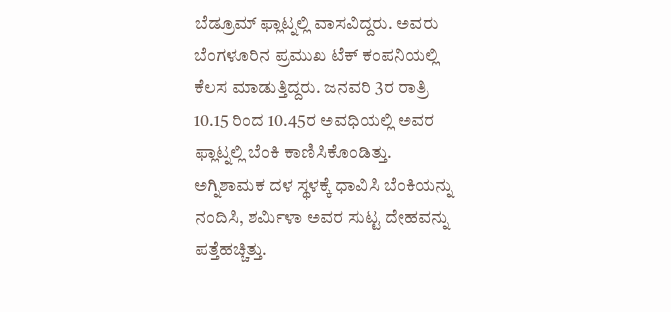ಬೆಡ್ರೂಮ್ ಫ್ಲಾಟ್ನಲ್ಲಿ ವಾಸವಿದ್ದರು. ಅವರು ಬೆಂಗಳೂರಿನ ಪ್ರಮುಖ ಟೆಕ್ ಕಂಪನಿಯಲ್ಲಿ ಕೆಲಸ ಮಾಡುತ್ತಿದ್ದರು. ಜನವರಿ 3ರ ರಾತ್ರಿ 10.15 ರಿಂದ 10.45ರ ಅವಧಿಯಲ್ಲಿ ಅವರ ಫ್ಲಾಟ್ನಲ್ಲಿ ಬೆಂಕಿ ಕಾಣಿಸಿಕೊಂಡಿತ್ತು. ಅಗ್ನಿಶಾಮಕ ದಳ ಸ್ಥಳಕ್ಕೆ ಧಾವಿಸಿ ಬೆಂಕಿಯನ್ನು ನಂದಿಸಿ, ಶರ್ಮಿಳಾ ಅವರ ಸುಟ್ಟ ದೇಹವನ್ನು ಪತ್ತೆಹಚ್ಚಿತ್ತು.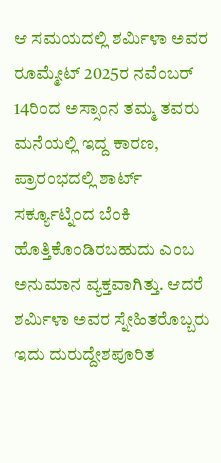ಆ ಸಮಯದಲ್ಲಿ ಶರ್ಮಿಳಾ ಅವರ ರೂಮ್ಮೇಟ್ 2025ರ ನವೆಂಬರ್ 14ರಿಂದ ಅಸ್ಸಾಂನ ತಮ್ಮ ತವರು ಮನೆಯಲ್ಲಿ ಇದ್ದ ಕಾರಣ, ಪ್ರಾರಂಭದಲ್ಲಿ ಶಾರ್ಟ್ ಸರ್ಕ್ಯೂಟ್ನಿಂದ ಬೆಂಕಿ ಹೊತ್ತಿಕೊಂಡಿರಬಹುದು ಎಂಬ ಅನುಮಾನ ವ್ಯಕ್ತವಾಗಿತ್ತು. ಆದರೆ ಶರ್ಮಿಳಾ ಅವರ ಸ್ನೇಹಿತರೊಬ್ಬರು ಇದು ದುರುದ್ದೇಶಪೂರಿತ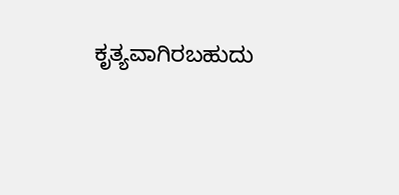ಕೃತ್ಯವಾಗಿರಬಹುದು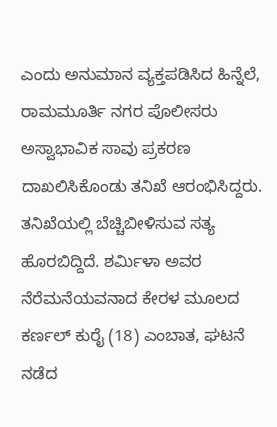ಎಂದು ಅನುಮಾನ ವ್ಯಕ್ತಪಡಿಸಿದ ಹಿನ್ನೆಲೆ, ರಾಮಮೂರ್ತಿ ನಗರ ಪೊಲೀಸರು ಅಸ್ವಾಭಾವಿಕ ಸಾವು ಪ್ರಕರಣ ದಾಖಲಿಸಿಕೊಂಡು ತನಿಖೆ ಆರಂಭಿಸಿದ್ದರು.
ತನಿಖೆಯಲ್ಲಿ ಬೆಚ್ಚಿಬೀಳಿಸುವ ಸತ್ಯ ಹೊರಬಿದ್ದಿದೆ. ಶರ್ಮಿಳಾ ಅವರ ನೆರೆಮನೆಯವನಾದ ಕೇರಳ ಮೂಲದ ಕರ್ಣಲ್ ಕುರೈ (18) ಎಂಬಾತ, ಘಟನೆ ನಡೆದ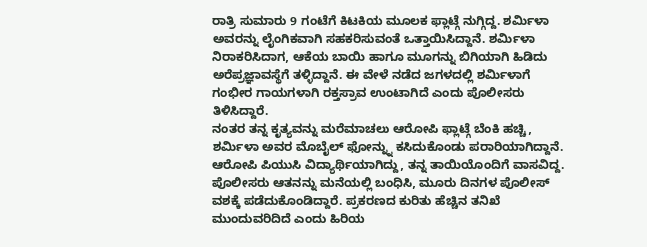ರಾತ್ರಿ ಸುಮಾರು 9 ಗಂಟೆಗೆ ಕಿಟಕಿಯ ಮೂಲಕ ಫ್ಲಾಟ್ಗೆ ನುಗ್ಗಿದ್ದ. ಶರ್ಮಿಳಾ ಅವರನ್ನು ಲೈಂಗಿಕವಾಗಿ ಸಹಕರಿಸುವಂತೆ ಒತ್ತಾಯಿಸಿದ್ದಾನೆ. ಶರ್ಮಿಳಾ ನಿರಾಕರಿಸಿದಾಗ, ಆಕೆಯ ಬಾಯಿ ಹಾಗೂ ಮೂಗನ್ನು ಬಿಗಿಯಾಗಿ ಹಿಡಿದು ಅರೆಪ್ರಜ್ಞಾವಸ್ಥೆಗೆ ತಳ್ಳಿದ್ದಾನೆ. ಈ ವೇಳೆ ನಡೆದ ಜಗಳದಲ್ಲಿ ಶರ್ಮಿಳಾಗೆ ಗಂಭೀರ ಗಾಯಗಳಾಗಿ ರಕ್ತಸ್ರಾವ ಉಂಟಾಗಿದೆ ಎಂದು ಪೊಲೀಸರು ತಿಳಿಸಿದ್ದಾರೆ.
ನಂತರ ತನ್ನ ಕೃತ್ಯವನ್ನು ಮರೆಮಾಚಲು ಆರೋಪಿ ಫ್ಲಾಟ್ಗೆ ಬೆಂಕಿ ಹಚ್ಚಿ, ಶರ್ಮಿಳಾ ಅವರ ಮೊಬೈಲ್ ಫೋನ್ನ್ನು ಕಸಿದುಕೊಂಡು ಪರಾರಿಯಾಗಿದ್ದಾನೆ. ಆರೋಪಿ ಪಿಯುಸಿ ವಿದ್ಯಾರ್ಥಿಯಾಗಿದ್ದು, ತನ್ನ ತಾಯಿಯೊಂದಿಗೆ ವಾಸವಿದ್ದ. ಪೊಲೀಸರು ಆತನನ್ನು ಮನೆಯಲ್ಲಿ ಬಂಧಿಸಿ, ಮೂರು ದಿನಗಳ ಪೊಲೀಸ್ ವಶಕ್ಕೆ ಪಡೆದುಕೊಂಡಿದ್ದಾರೆ. ಪ್ರಕರಣದ ಕುರಿತು ಹೆಚ್ಚಿನ ತನಿಖೆ ಮುಂದುವರಿದಿದೆ ಎಂದು ಹಿರಿಯ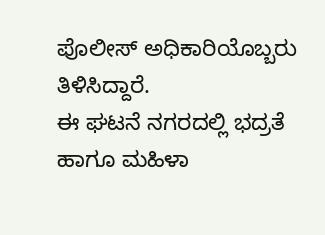ಪೊಲೀಸ್ ಅಧಿಕಾರಿಯೊಬ್ಬರು ತಿಳಿಸಿದ್ದಾರೆ.
ಈ ಘಟನೆ ನಗರದಲ್ಲಿ ಭದ್ರತೆ ಹಾಗೂ ಮಹಿಳಾ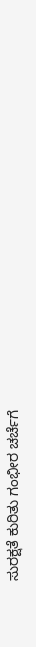ಸುರಕ್ಷತೆ ಕುರಿತು ಗಂಭೀರ ಚರ್ಚೆಗೆ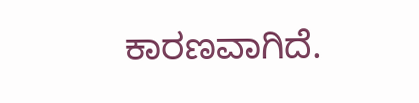ಕಾರಣವಾಗಿದೆ.